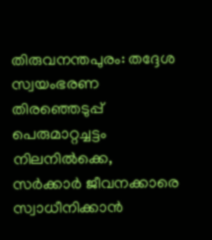തിരുവനന്തപുരം: തദ്ദേശ സ്വയംഭരണ തിരഞ്ഞെടുപ്പ് പെരുമാറ്റച്ചട്ടം നിലനിൽക്കെ, സർക്കാർ ജീവനക്കാരെ സ്വാധീനിക്കാൻ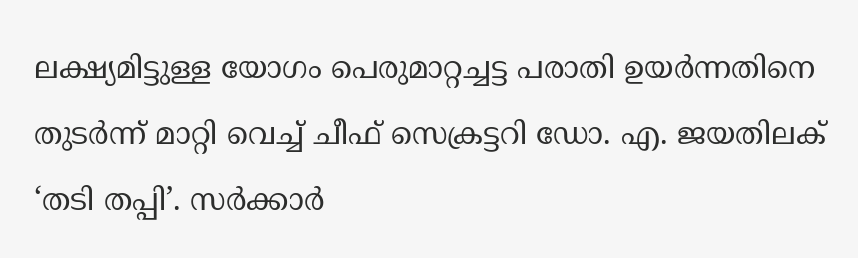ലക്ഷ്യമിട്ടുള്ള യോഗം പെരുമാറ്റച്ചട്ട പരാതി ഉയർന്നതിനെ തുടർന്ന് മാറ്റി വെച്ച് ചീഫ് സെക്രട്ടറി ഡോ. എ. ജയതിലക് ‘തടി തപ്പി’. സർക്കാർ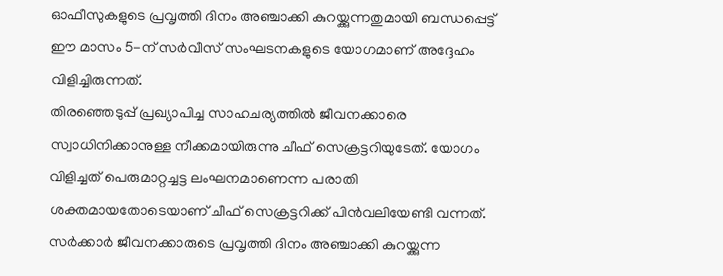ഓഫീസുകളുടെ പ്രവൃത്തി ദിനം അഞ്ചാക്കി കുറയ്ക്കുന്നതുമായി ബന്ധപ്പെട്ട് ഈ മാസം 5-ന് സർവീസ് സംഘടനകളുടെ യോഗമാണ് അദ്ദേഹം വിളിച്ചിരുന്നത്.
തിരഞ്ഞെടുപ്പ് പ്രഖ്യാപിച്ച സാഹചര്യത്തിൽ ജീവനക്കാരെ സ്വാധിനിക്കാനുള്ള നീക്കമായിരുന്നു ചീഫ് സെക്രട്ടറിയുടേത്. യോഗം വിളിച്ചത് പെരുമാറ്റച്ചട്ട ലംഘനമാണെന്ന പരാതി ശക്തമായതോടെയാണ് ചീഫ് സെക്രട്ടറിക്ക് പിൻവലിയേണ്ടി വന്നത്.
സർക്കാർ ജീവനക്കാരുടെ പ്രവൃത്തി ദിനം അഞ്ചാക്കി കുറയ്ക്കുന്ന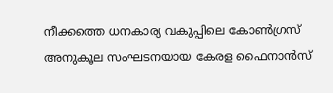നീക്കത്തെ ധനകാര്യ വകുപ്പിലെ കോൺഗ്രസ് അനുകൂല സംഘടനയായ കേരള ഫൈനാൻസ്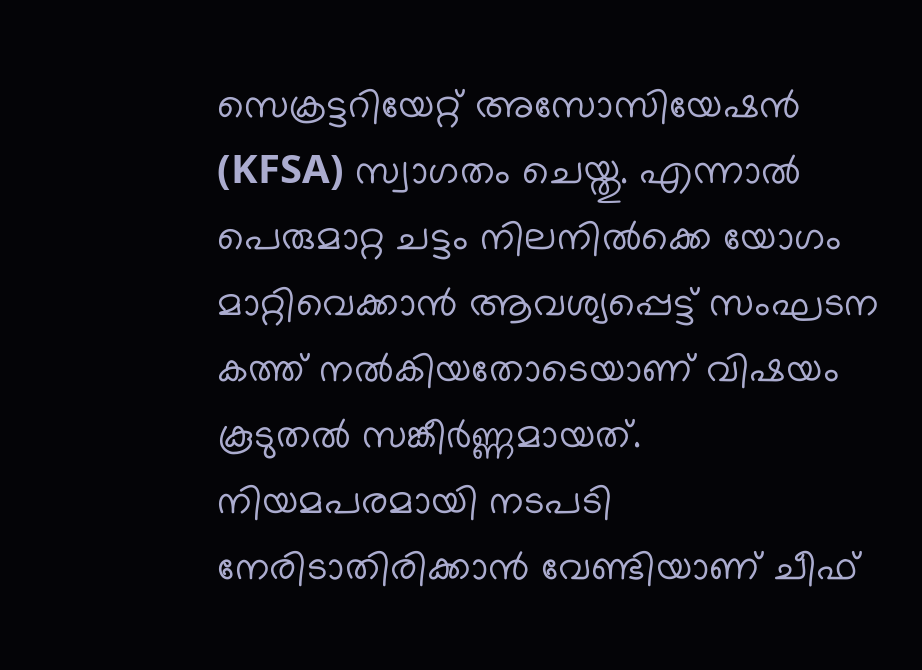സെക്രട്ടറിയേറ്റ് അസോസിയേഷൻ (KFSA) സ്വാഗതം ചെയ്തു. എന്നാൽ പെരുമാറ്റ ചട്ടം നിലനിൽക്കെ യോഗം മാറ്റിവെക്കാൻ ആവശ്യപ്പെട്ട് സംഘടന കത്ത് നൽകിയതോടെയാണ് വിഷയം കൂടുതൽ സങ്കീർണ്ണമായത്. നിയമപരമായി നടപടി നേരിടാതിരിക്കാൻ വേണ്ടിയാണ് ചീഫ്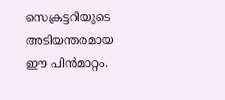സെക്രട്ടറിയുടെ അടിയന്തരമായ ഈ പിൻമാറ്റം.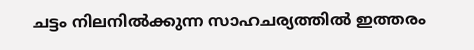ചട്ടം നിലനിൽക്കുന്ന സാഹചര്യത്തിൽ ഇത്തരം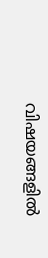വിഷയങ്ങളിൽ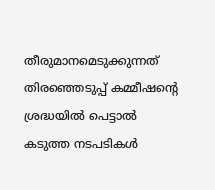തീരുമാനമെടുക്കുന്നത് തിരഞ്ഞെടുപ്പ് കമ്മീഷന്റെ ശ്രദ്ധയിൽ പെട്ടാൽ കടുത്ത നടപടികൾ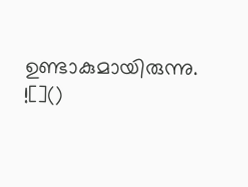ഉണ്ടാകുമായിരുന്നു.
![]()